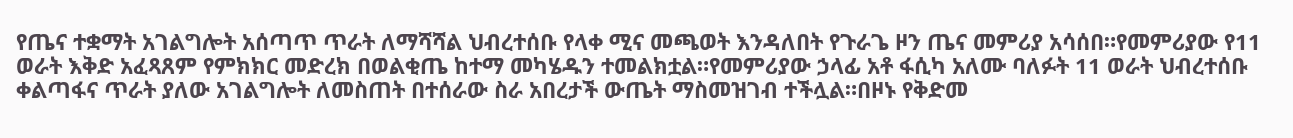የጤና ተቋማት አገልግሎት አሰጣጥ ጥራት ለማሻሻል ህብረተሰቡ የላቀ ሚና መጫወት እንዳለበት የጉራጌ ዞን ጤና መምሪያ አሳሰበ።የመምሪያው የ11 ወራት እቅድ አፈጻጸም የምክክር መድረክ በወልቂጤ ከተማ መካሄዱን ተመልክቷል።የመምሪያው ኃላፊ አቶ ፋሲካ አለሙ ባለፉት 11 ወራት ህብረተሰቡ ቀልጣፋና ጥራት ያለው አገልግሎት ለመስጠት በተሰራው ስራ አበረታች ውጤት ማስመዝገብ ተችሏል።በዞኑ የቅድመ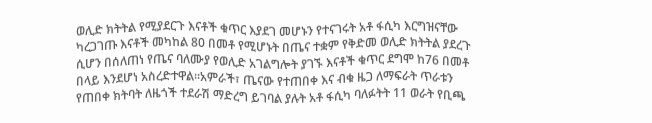ወሊድ ክትትል የሚያደርጉ እናቶች ቁጥር እያደገ መሆኑን የተናገሩት አቶ ፋሲካ እርግዝናቸው ካረጋገጡ እናቶች መካከል 80 በመቶ የሚሆኑት በጤና ተቋም የቅድመ ወሊድ ክትትል ያደረጉ ሲሆን በሰለጠነ የጤና ባለሙያ የወሊድ አገልግሎት ያገኙ እናቶች ቁጥር ደግሞ ከ76 በመቶ በላይ እንደሆነ አስረድተዋል።አምራች፣ ጤናው የተጠበቀ እና ብቁ ዜጋ ለማፍራት ጥራቱን የጠበቀ ክትባት ለዜጎች ተደራሽ ማድረግ ይገባል ያሉት አቶ ፋሲካ ባለፉትት 11 ወራት የቢጫ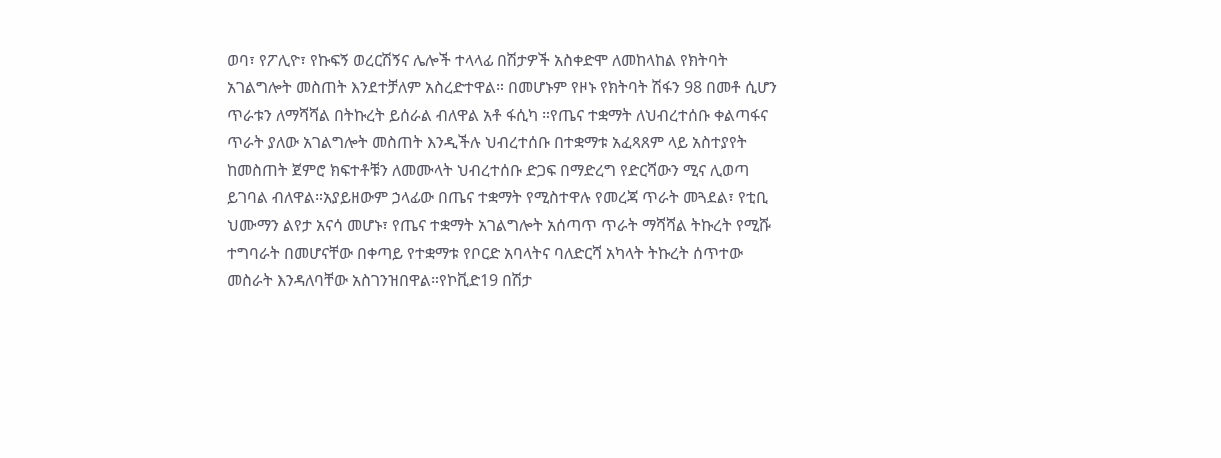ወባ፣ የፖሊዮ፣ የኩፍኝ ወረርሽኝና ሌሎች ተላላፊ በሽታዎች አስቀድሞ ለመከላከል የክትባት አገልግሎት መስጠት እንደተቻለም አስረድተዋል። በመሆኑም የዞኑ የክትባት ሽፋን 98 በመቶ ሲሆን ጥራቱን ለማሻሻል በትኩረት ይሰራል ብለዋል አቶ ፋሲካ ።የጤና ተቋማት ለህብረተሰቡ ቀልጣፋና ጥራት ያለው አገልግሎት መስጠት እንዲችሉ ህብረተሰቡ በተቋማቱ አፈጻጸም ላይ አስተያየት ከመስጠት ጀምሮ ክፍተቶቹን ለመሙላት ህብረተሰቡ ድጋፍ በማድረግ የድርሻውን ሚና ሊወጣ ይገባል ብለዋል።አያይዘውም ኃላፊው በጤና ተቋማት የሚስተዋሉ የመረጃ ጥራት መጓደል፣ የቲቢ ህሙማን ልየታ አናሳ መሆኑ፣ የጤና ተቋማት አገልግሎት አሰጣጥ ጥራት ማሻሻል ትኩረት የሚሹ ተግባራት በመሆናቸው በቀጣይ የተቋማቱ የቦርድ አባላትና ባለድርሻ አካላት ትኩረት ሰጥተው መስራት እንዳለባቸው አስገንዝበዋል።የኮቪድ19 በሽታ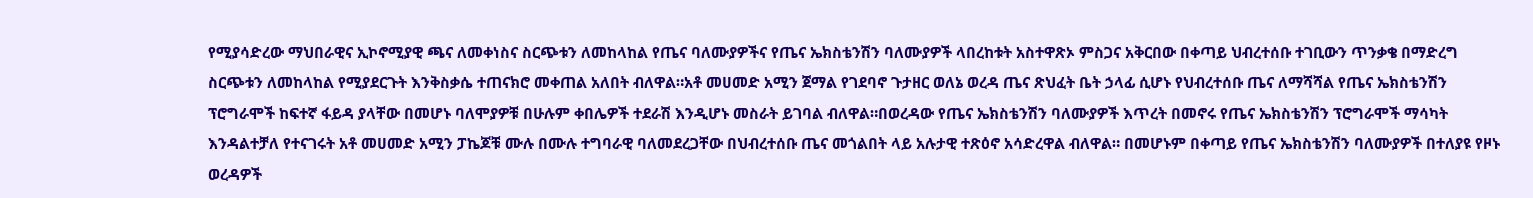የሚያሳድረው ማህበራዊና ኢኮኖሚያዊ ጫና ለመቀነስና ስርጭቱን ለመከላከል የጤና ባለሙያዎችና የጤና ኤክስቴንሽን ባለሙያዎች ላበረከቱት አስተዋጽኦ ምስጋና አቅርበው በቀጣይ ህብረተሰቡ ተገቢውን ጥንቃቄ በማድረግ ስርጭቱን ለመከላከል የሚያደርጉት እንቅስቃሴ ተጠናክሮ መቀጠል አለበት ብለዋል።አቶ መሀመድ አሚን ጀማል የገደባኖ ጉታዘር ወለኔ ወረዳ ጤና ጽህፈት ቤት ኃላፊ ሲሆኑ የህብረተሰቡ ጤና ለማሻሻል የጤና ኤክስቴንሽን ፕሮግራሞች ከፍተኛ ፋይዳ ያላቸው በመሆኑ ባለሞያዎቹ በሁሉም ቀበሌዎች ተደራሽ እንዲሆኑ መስራት ይገባል ብለዋል።በወረዳው የጤና ኤክስቴንሽን ባለሙያዎች እጥረት በመኖሩ የጤና ኤክስቴንሽን ፕሮግራሞች ማሳካት እንዳልተቻለ የተናገሩት አቶ መሀመድ አሚን ፓኬጆቹ ሙሉ በሙሉ ተግባራዊ ባለመደረጋቸው በህብረተሰቡ ጤና መጎልበት ላይ አሉታዊ ተጽዕኖ አሳድረዋል ብለዋል። በመሆኑም በቀጣይ የጤና ኤክስቴንሽን ባለሙያዎች በተለያዩ የዞኑ ወረዳዎች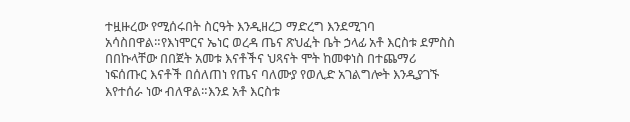ተዟዙረው የሚሰሩበት ስርዓት እንዲዘረጋ ማድረግ እንደሚገባ አሳስበዋል።የእነሞርና ኤነር ወረዳ ጤና ጽህፈት ቤት ኃላፊ አቶ እርስቱ ደምስስ በበኩላቸው በበጀት አመቱ እናቶችና ህጻናት ሞት ከመቀነስ በተጨማሪ ነፍሰጡር እናቶች በሰለጠነ የጤና ባለሙያ የወሊድ አገልግሎት እንዲያገኙ እየተሰራ ነው ብለዋል።እንደ አቶ እርስቱ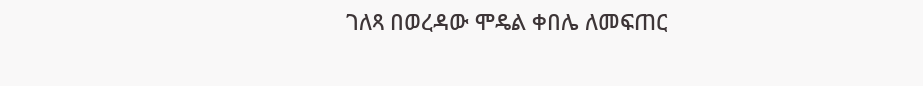ገለጻ በወረዳው ሞዴል ቀበሌ ለመፍጠር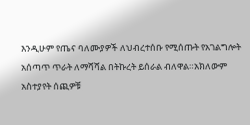እንዲሁም የጤና ባለሙያዎች ለህብረተሰቡ የሚሰጡት የአገልግሎት አሰጣጥ ጥራት ለማሻሻል በትኩረት ይሰራል ብለዋል።አክለውም አስተያየት ሰጪዎቹ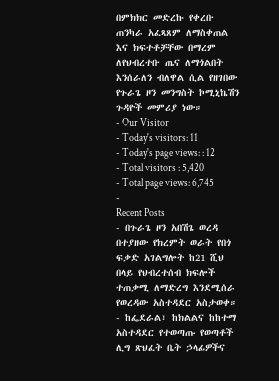በምክክር መድረኩ የቀረቡ ጠንካራ አፈጻጸም ለማስቀጠል እና ክፍተቶቻቸው በማረም ለየህብረተቡ ጤና ለማጎልበት እንሰራለን ብለዋል ሲል የዘገበው የጉራጌ ዞን መንግስት ኮሚኒኬሽን ጉዳዮች መምሪያ ነው።
- Our Visitor
- Today's visitors: 11
- Today's page views: : 12
- Total visitors : 5,420
- Total page views: 6,745
-
Recent Posts
- በጉራጌ ዞን አበሽጌ ወረዳ በተያዘው የክረምት ወራት የበጎ ፍቃድ አገልግሎት ከ21 ሺህ በላይ የህብረተሰብ ክፍሎች ተጠቃሚ ለማድረግ እንደሚሰራ የወረዳው አስተዳደር አስታወቀ።
- ከፌደራል፣ ከክልልና ከከተማ አስተዳደር የተወጣጡ የወጣቶች ሊግ ጽህፈት ቤት ኃላፊዎችና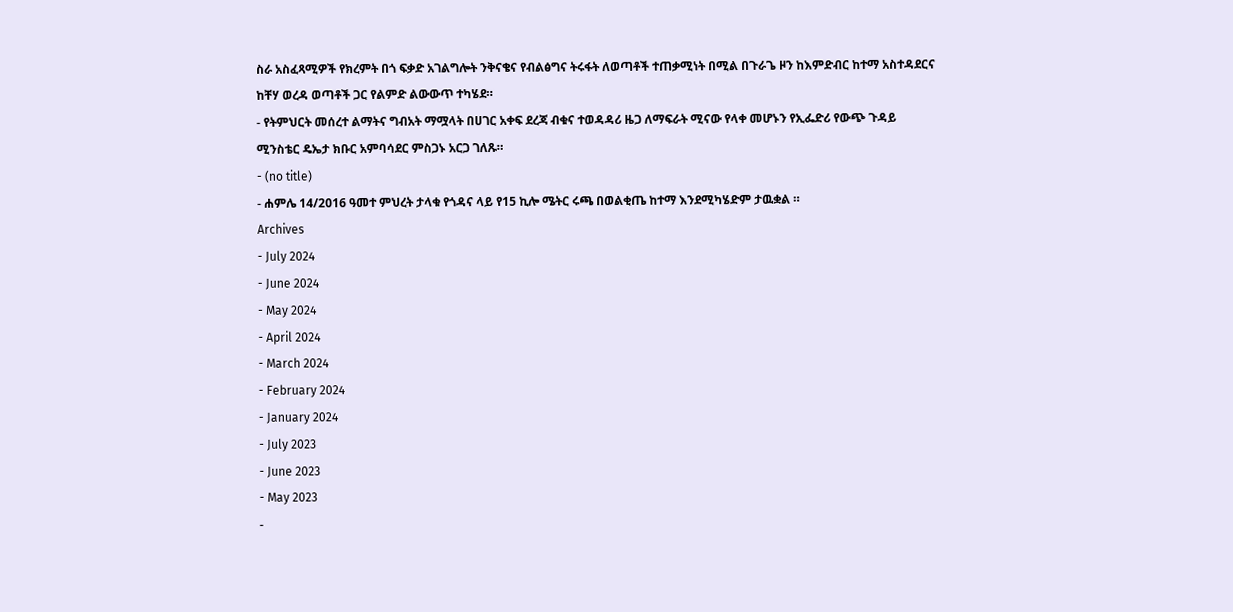ስራ አስፈጻሚዎች የክረምት በጎ ፍቃድ አገልግሎት ንቅናቄና የብልፅግና ትሩፋት ለወጣቶች ተጠቃሚነት በሚል በጉራጌ ዞን ከእምድብር ከተማ አስተዳደርና ከቸሃ ወረዳ ወጣቶች ጋር የልምድ ልውውጥ ተካሄደ።
- የትምህርት መሰረተ ልማትና ግብአት ማሟላት በሀገር አቀፍ ደረጃ ብቁና ተወዳዳሪ ዜጋ ለማፍራት ሚናው የላቀ መሆኑን የኢፌድሪ የውጭ ጉዳይ ሚንስቴር ዴኤታ ክቡር አምባሳደር ምስጋኑ አርጋ ገለጹ።
- (no title)
- ሐምሌ 14/2016 ዓመተ ምህረት ታላቁ የጎዳና ላይ የ15 ኪሎ ሜትር ሩጫ በወልቂጤ ከተማ እንደሚካሄድም ታዉቋል ።
Archives
- July 2024
- June 2024
- May 2024
- April 2024
- March 2024
- February 2024
- January 2024
- July 2023
- June 2023
- May 2023
-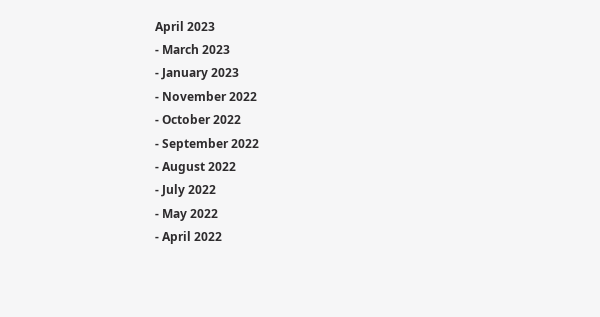April 2023
- March 2023
- January 2023
- November 2022
- October 2022
- September 2022
- August 2022
- July 2022
- May 2022
- April 2022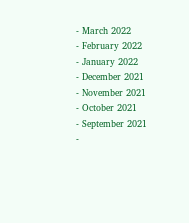- March 2022
- February 2022
- January 2022
- December 2021
- November 2021
- October 2021
- September 2021
-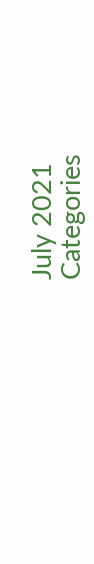July 2021
Categories